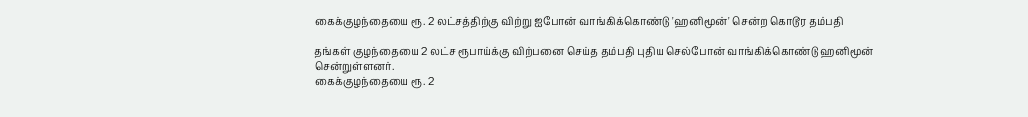கைக்குழந்தையை ரூ. 2 லட்சத்திற்கு விற்று ஐபோன் வாங்கிக்கொண்டு 'ஹனிமூன்' சென்ற கொடூர தம்பதி

தங்கள் குழந்தையை 2 லட்ச ரூபாய்க்கு விற்பனை செய்த தம்பதி புதிய செல்போன் வாங்கிக்கொண்டு ஹனிமூன் சென்றுள்ளனர்.
கைக்குழந்தையை ரூ. 2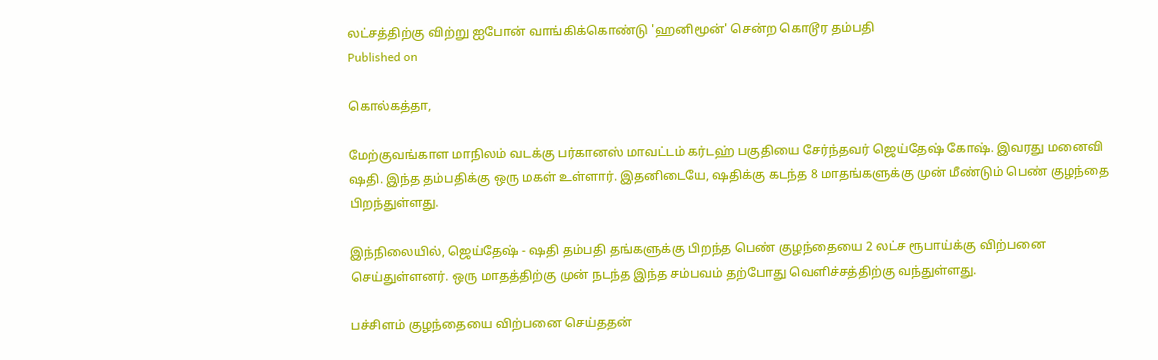லட்சத்திற்கு விற்று ஐபோன் வாங்கிக்கொண்டு 'ஹனிமூன்' சென்ற கொடூர தம்பதி
Published on

கொல்கத்தா,

மேற்குவங்காள மாநிலம் வடக்கு பர்கானஸ் மாவட்டம் கர்டஹ் பகுதியை சேர்ந்தவர் ஜெய்தேஷ் கோஷ். இவரது மனைவி ஷதி. இந்த தம்பதிக்கு ஒரு மகள் உள்ளார். இதனிடையே, ஷதிக்கு கடந்த 8 மாதங்களுக்கு முன் மீண்டும் பெண் குழந்தை பிறந்துள்ளது.

இந்நிலையில், ஜெய்தேஷ் - ஷதி தம்பதி தங்களுக்கு பிறந்த பெண் குழந்தையை 2 லட்ச ரூபாய்க்கு விற்பனை செய்துள்ளனர். ஒரு மாதத்திற்கு முன் நடந்த இந்த சம்பவம் தற்போது வெளிச்சத்திற்கு வந்துள்ளது.

பச்சிளம் குழந்தையை விற்பனை செய்ததன்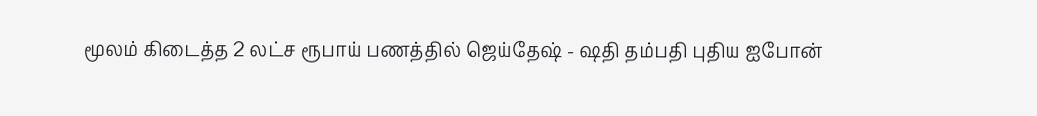மூலம் கிடைத்த 2 லட்ச ரூபாய் பணத்தில் ஜெய்தேஷ் - ஷதி தம்பதி புதிய ஐபோன்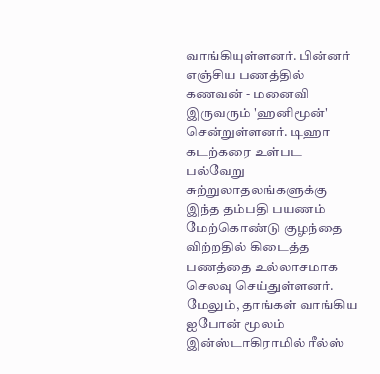வாங்கியுள்ளனர். பின்னர் எஞ்சிய பணத்தில் கணவன் - மனைவி இருவரும் 'ஹனிமூன்' சென்றுள்ளனர். டிஹா கடற்கரை உள்பட பல்வேறு சுற்றுலாதலங்களுக்கு இந்த தம்பதி பயணம் மேற்கொண்டு குழந்தை விற்றதில் கிடைத்த பணத்தை உல்லாசமாக செலவு செய்துள்ளனர். மேலும், தாங்கள் வாங்கிய ஐபோன் மூலம் இன்ஸ்டாகிராமில் ரீல்ஸ்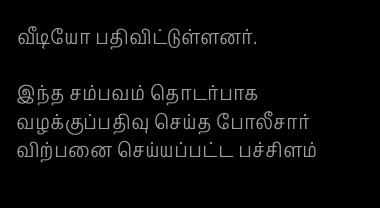வீடியோ பதிவிட்டுள்ளனர்.

இந்த சம்பவம் தொடர்பாக வழக்குப்பதிவு செய்த போலீசார் விற்பனை செய்யப்பட்ட பச்சிளம்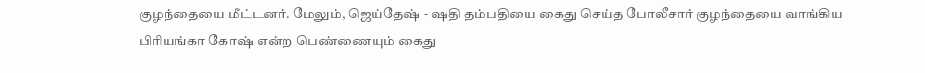குழந்தையை மீட்டனர். மேலும், ஜெய்தேஷ் - ஷதி தம்பதியை கைது செய்த போலீசார் குழந்தையை வாங்கிய பிரியங்கா கோஷ் என்ற பெண்ணையும் கைது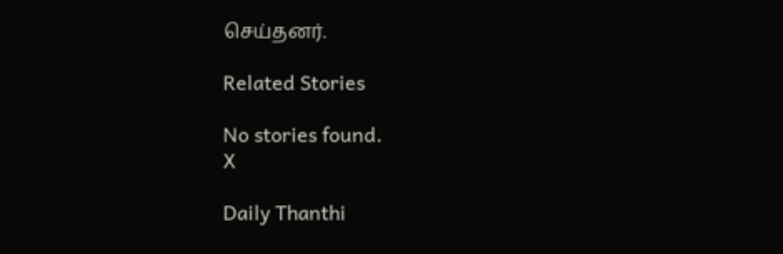செய்தனர்.

Related Stories

No stories found.
X

Daily Thanthi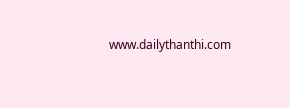www.dailythanthi.com